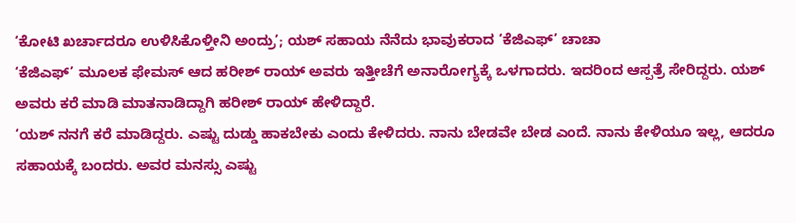‘ಕೋಟಿ ಖರ್ಚಾದರೂ ಉಳಿಸಿಕೊಳ್ತೀನಿ ಅಂದ್ರು’; ಯಶ್ ಸಹಾಯ ನೆನೆದು ಭಾವುಕರಾದ ‘ಕೆಜಿಎಫ್’ ಚಾಚಾ
‘ಕೆಜಿಎಫ್’ ಮೂಲಕ ಫೇಮಸ್ ಆದ ಹರೀಶ್ ರಾಯ್ ಅವರು ಇತ್ತೀಚೆಗೆ ಅನಾರೋಗ್ಯಕ್ಕೆ ಒಳಗಾದರು. ಇದರಿಂದ ಆಸ್ಪತ್ರೆ ಸೇರಿದ್ದರು. ಯಶ್ ಅವರು ಕರೆ ಮಾಡಿ ಮಾತನಾಡಿದ್ದಾಗಿ ಹರೀಶ್ ರಾಯ್ ಹೇಳಿದ್ದಾರೆ.
‘ಯಶ್ ನನಗೆ ಕರೆ ಮಾಡಿದ್ದರು. ಎಷ್ಟು ದುಡ್ಡು ಹಾಕಬೇಕು ಎಂದು ಕೇಳಿದರು. ನಾನು ಬೇಡವೇ ಬೇಡ ಎಂದೆ. ನಾನು ಕೇಳಿಯೂ ಇಲ್ಲ, ಆದರೂ ಸಹಾಯಕ್ಕೆ ಬಂದರು. ಅವರ ಮನಸ್ಸು ಎಷ್ಟು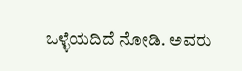ಒಳ್ಳೆಯದಿದೆ ನೋಡಿ. ಅವರು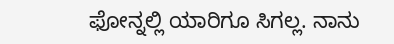ಫೋನ್ನಲ್ಲಿ ಯಾರಿಗೂ ಸಿಗಲ್ಲ. ನಾನು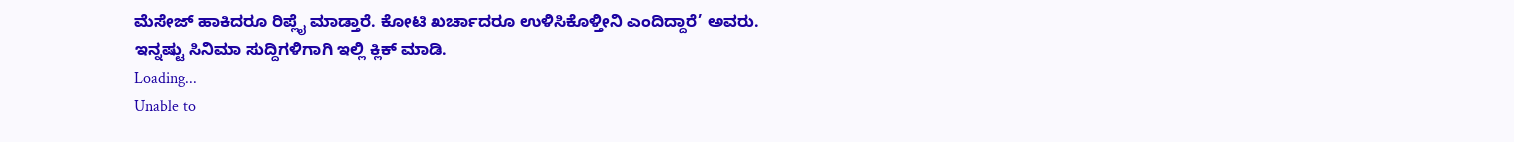ಮೆಸೇಜ್ ಹಾಕಿದರೂ ರಿಪ್ಲೈ ಮಾಡ್ತಾರೆ. ಕೋಟಿ ಖರ್ಚಾದರೂ ಉಳಿಸಿಕೊಳ್ತೀನಿ ಎಂದಿದ್ದಾರೆ’ ಅವರು.
ಇನ್ನಷ್ಟು ಸಿನಿಮಾ ಸುದ್ದಿಗಳಿಗಾಗಿ ಇಲ್ಲಿ ಕ್ಲಿಕ್ ಮಾಡಿ.
Loading...
Unable to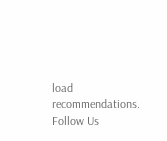load recommendations.
Follow Us